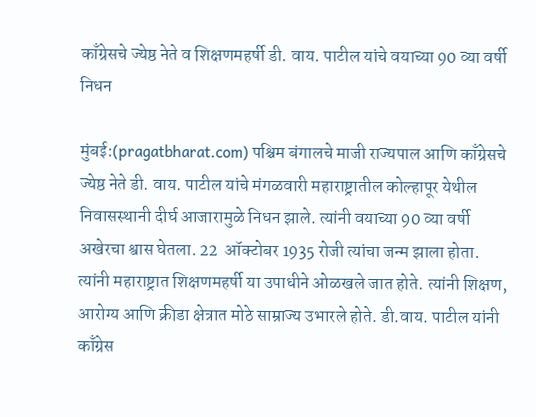काँग्रेसचे ज्येष्ठ नेते व शिक्षणमहर्षी डी. वाय. पाटील यांचे वयाच्या 90 व्या वर्षी निधन

मुंबई:(pragatbharat.com) पश्चिम बंगालचे माजी राज्यपाल आणि काँग्रेसचे ज्येष्ठ नेते डी. वाय. पाटील यांचे मंगळवारी महाराष्ट्रातील कोल्हापूर येथील निवासस्थानी दीर्घ आजारामुळे निधन झाले. त्यांनी वयाच्या 90 व्या वर्षी अखेरचा श्वास घेतला. 22  ऑक्टोबर 1935 रोजी त्यांचा जन्म झाला होता. त्यांनी महाराष्ट्रात शिक्षणमहर्षी या उपाधीने ओळखले जात होते. त्यांनी शिक्षण, आरोग्य आणि क्रीडा क्षेत्रात मोठे साम्राज्य उभारले होते. डी.वाय. पाटील यांनी काँग्रेस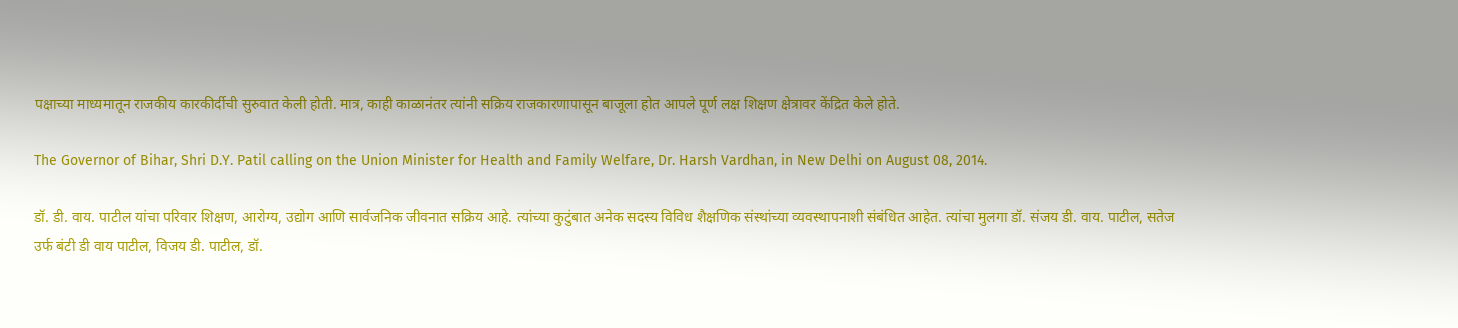पक्षाच्या माध्यमातून राजकीय कारकीर्दीची सुरुवात केली होती. मात्र, काही काळानंतर त्यांनी सक्रिय राजकारणापासून बाजूला होत आपले पूर्ण लक्ष शिक्षण क्षेत्रावर केंद्रित केले होते.

The Governor of Bihar, Shri D.Y. Patil calling on the Union Minister for Health and Family Welfare, Dr. Harsh Vardhan, in New Delhi on August 08, 2014.

डॉ. डी. वाय. पाटील यांचा परिवार शिक्षण, आरोग्य, उद्योग आणि सार्वजनिक जीवनात सक्रिय आहे. त्यांच्या कुटुंबात अनेक सदस्य विविध शैक्षणिक संस्थांच्या व्यवस्थापनाशी संबंधित आहेत. त्यांचा मुलगा डॉ. संजय डी. वाय. पाटील, सतेज उर्फ बंटी डी वाय पाटील, विजय डी. पाटील, डॉ.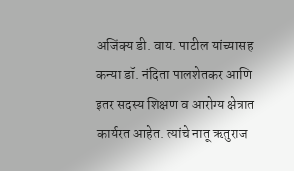अजिंक्य डी. वाय. पाटील यांच्यासह कन्या डॉ. नंदिता पालशेतकर आणि इतर सदस्य शिक्षण व आरोग्य क्षेत्रात कार्यरत आहेत. त्यांचे नातू ऋतुराज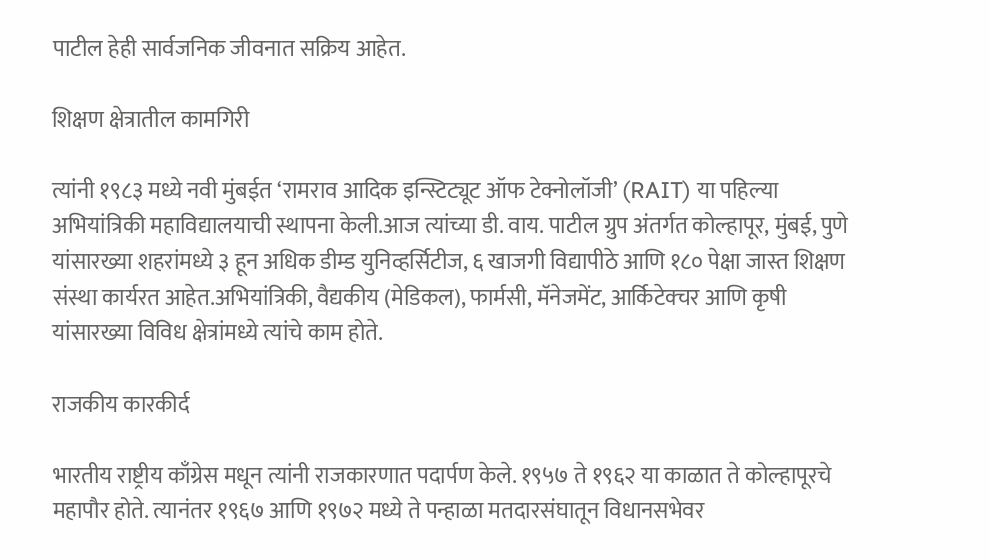पाटील हेही सार्वजनिक जीवनात सक्रिय आहेत.

शिक्षण क्षेत्रातील कामगिरी

त्यांनी १९८३ मध्ये नवी मुंबईत ‘रामराव आदिक इन्स्टिट्यूट ऑफ टेक्नोलॉजी’ (RAIT) या पहिल्या अभियांत्रिकी महाविद्यालयाची स्थापना केली.आज त्यांच्या डी. वाय. पाटील ग्रुप अंतर्गत कोल्हापूर, मुंबई, पुणे यांसारख्या शहरांमध्ये ३ हून अधिक डीम्ड युनिव्हर्सिटीज, ६ खाजगी विद्यापीठे आणि १८० पेक्षा जास्त शिक्षण संस्था कार्यरत आहेत.अभियांत्रिकी, वैद्यकीय (मेडिकल), फार्मसी, मॅनेजमेंट, आर्किटेक्चर आणि कृषी यांसारख्या विविध क्षेत्रांमध्ये त्यांचे काम होते.

राजकीय कारकीर्द

भारतीय राष्ट्रीय काँग्रेस मधून त्यांनी राजकारणात पदार्पण केले. १९५७ ते १९६२ या काळात ते कोल्हापूरचे महापौर होते. त्यानंतर १९६७ आणि १९७२ मध्ये ते पन्हाळा मतदारसंघातून विधानसभेवर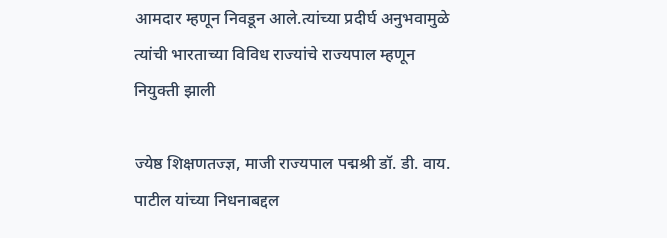आमदार म्हणून निवडून आले.त्यांच्या प्रदीर्घ अनुभवामुळे त्यांची भारताच्या विविध राज्यांचे राज्यपाल म्हणून नियुक्ती झाली

ज्येष्ठ शिक्षणतज्ज्ञ, माजी राज्यपाल पद्मश्री डॉ. डी. वाय. पाटील यांच्या निधनाबद्दल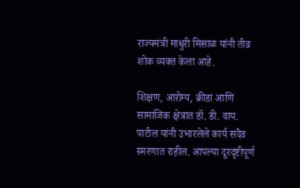राज्यमंत्री माधुरी मिसाळ यांनी तीव्र शोक व्यक्त केला आहे.

शिक्षण, आरोग्य, क्रीडा आणि सामाजिक क्षेत्रात डॉ. डी. वाय. पाटील यांनी उभारलेले कार्य सदैव स्मरणात राहील. आपल्या दूरदृष्टीपूर्ण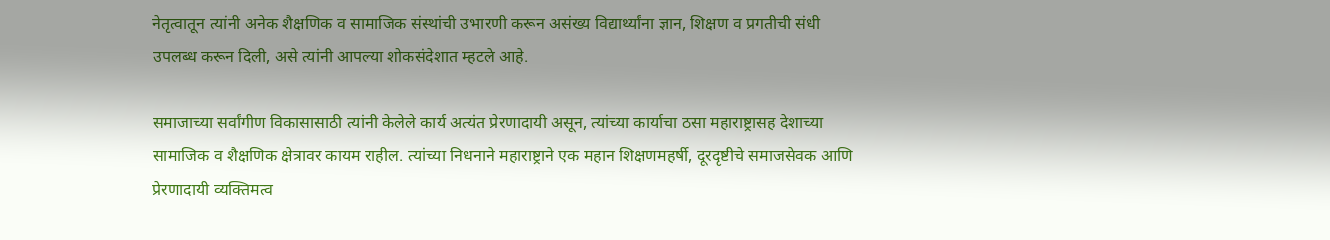नेतृत्वातून त्यांनी अनेक शैक्षणिक व सामाजिक संस्थांची उभारणी करून असंख्य विद्यार्थ्यांना ज्ञान, शिक्षण व प्रगतीची संधी उपलब्ध करून दिली, असे त्यांनी आपल्या शोकसंदेशात म्हटले आहे.

समाजाच्या सर्वांगीण विकासासाठी त्यांनी केलेले कार्य अत्यंत प्रेरणादायी असून, त्यांच्या कार्याचा ठसा महाराष्ट्रासह देशाच्या सामाजिक व शैक्षणिक क्षेत्रावर कायम राहील. त्यांच्या निधनाने महाराष्ट्राने एक महान शिक्षणमहर्षी, दूरदृष्टीचे समाजसेवक आणि प्रेरणादायी व्यक्तिमत्व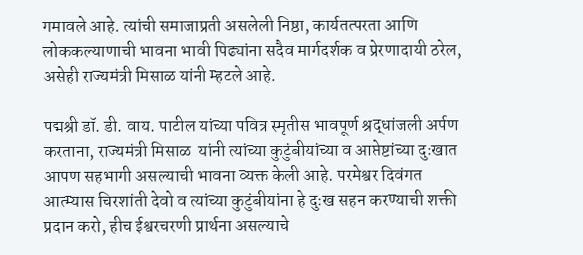गमावले आहे. त्यांची समाजाप्रती असलेली निष्ठा, कार्यतत्परता आणि लोककल्याणाची भावना भावी पिढ्यांना सदैव मार्गदर्शक व प्रेरणादायी ठरेल, असेही राज्यमंत्री मिसाळ यांनी म्हटले आहे.

पद्मश्री डॉ. डी. वाय. पाटील यांच्या पवित्र स्मृतीस भावपूर्ण श्रद्धांजली अर्पण करताना, राज्यमंत्री मिसाळ  यांनी त्यांच्या कुटुंबीयांच्या व आप्तेष्टांच्या दुःखात आपण सहभागी असल्याची भावना व्यक्त केली आहे. परमेश्वर दिवंगत आत्म्यास चिरशांती देवो व त्यांच्या कुटुंबीयांना हे दुःख सहन करण्याची शक्ती प्रदान करो, हीच ईश्वरचरणी प्रार्थना असल्याचे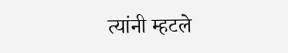त्यांनी म्हटले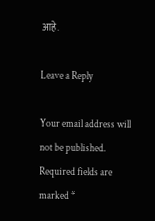आहे.

Leave a Reply

Your email address will not be published. Required fields are marked *